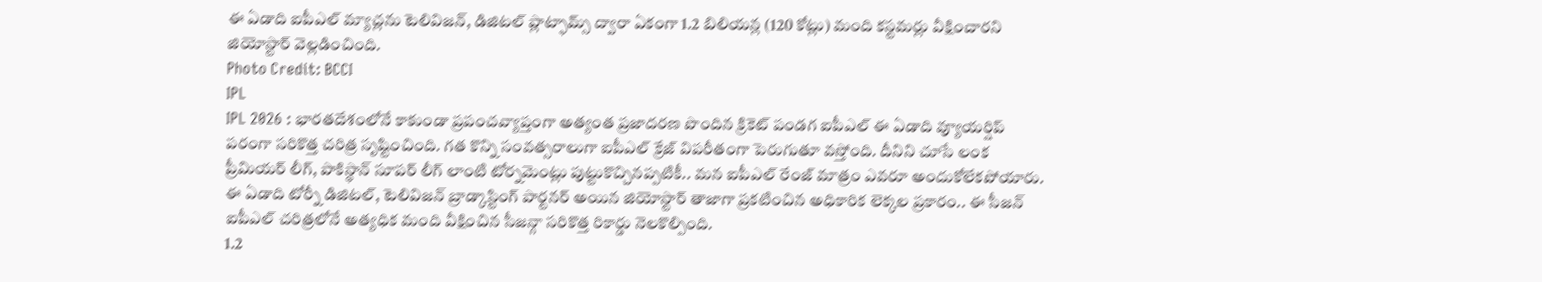ఈ ఏడాది ఐపీఎల్ మ్యాచ్లను టెలివిజన్, డిజిటల్ ప్లాట్ఫామ్స్ ద్వారా ఏకంగా 1.2 బిలియన్ల (120 కోట్లు) మంది కస్టమర్లు వీక్షించారని జియోస్టార్ వెల్లడించింది.
Photo Credit: BCCI
IPL
IPL 2026 : భారతదేశంలోనే కాకుండా ప్రపంచవ్యాప్తంగా అత్యంత ప్రజాదరణ పొందిన క్రికెట్ పండగ ఐపీఎల్ ఈ ఏడాది వ్యూయర్షిప్ పరంగా సరికొత్త చరిత్ర సృష్టించింది. గత కొన్ని సంవత్సరాలుగా ఐపీఎల్ క్రేజ్ విపరీతంగా పెరుగుతూ వస్తోంది. దీనిని చూసే లంక ప్రీమియర్ లీగ్, పాకిస్థాన్ సూపర్ లీగ్ లాంటి టోర్నమెంట్లు పుట్టుకొచ్చినప్పటికీ.. మన ఐపీఎల్ రేంజ్ మాత్రం ఎవరూ అందుకోలేకపోయారు. ఈ ఏడాది టోర్నీ డిజిటల్, టెలివిజన్ బ్రాడ్కాస్టింగ్ పార్టనర్ అయిన జియోస్టార్ తాజాగా ప్రకటించిన అధికారిక లెక్కల ప్రకారం.. ఈ సీజన్ ఐపీఎల్ చరిత్రలోనే అత్యధిక మంది వీక్షించిన సీజన్గా సరికొత్త రికార్డు నెలకొల్పింది.
1.2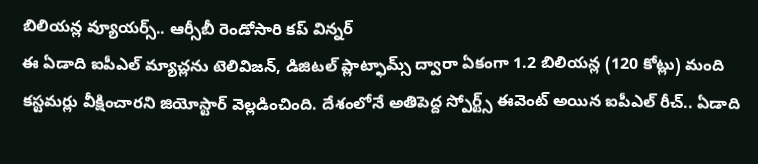బిలియన్ల వ్యూయర్స్.. ఆర్సీబీ రెండోసారి కప్ విన్నర్
ఈ ఏడాది ఐపీఎల్ మ్యాచ్లను టెలివిజన్, డిజిటల్ ప్లాట్ఫామ్స్ ద్వారా ఏకంగా 1.2 బిలియన్ల (120 కోట్లు) మంది కస్టమర్లు వీక్షించారని జియోస్టార్ వెల్లడించింది. దేశంలోనే అతిపెద్ద స్పోర్ట్స్ ఈవెంట్ అయిన ఐపీఎల్ రీచ్.. ఏడాది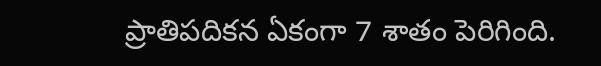ప్రాతిపదికన ఏకంగా 7 శాతం పెరిగింది.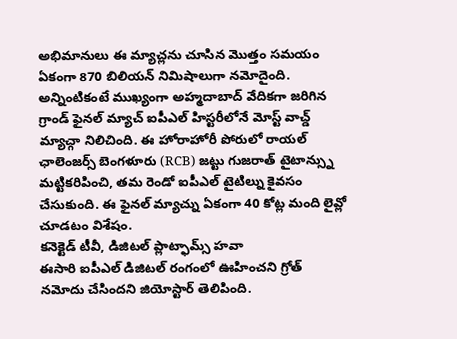అభిమానులు ఈ మ్యాచ్లను చూసిన మొత్తం సమయం ఏకంగా 870 బిలియన్ నిమిషాలుగా నమోదైంది. అన్నింటికంటే ముఖ్యంగా అహ్మదాబాద్ వేదికగా జరిగిన గ్రాండ్ ఫైనల్ మ్యాచ్ ఐపీఎల్ హిస్టరీలోనే మోస్ట్ వాచ్డ్ మ్యాచ్గా నిలిచింది. ఈ హోరాహోరీ పోరులో రాయల్ ఛాలెంజర్స్ బెంగళూరు (RCB) జట్టు గుజరాత్ టైటాన్స్ను మట్టికరిపించి, తమ రెండో ఐపీఎల్ టైటిల్ను కైవసం చేసుకుంది. ఈ ఫైనల్ మ్యాచ్ను ఏకంగా 40 కోట్ల మంది లైవ్లో చూడటం విశేషం.
కనెక్టెడ్ టీవీ, డిజిటల్ ప్లాట్ఫామ్స్ హవా
ఈసారి ఐపీఎల్ డిజిటల్ రంగంలో ఊహించని గ్రోత్ నమోదు చేసిందని జియోస్టార్ తెలిపింది.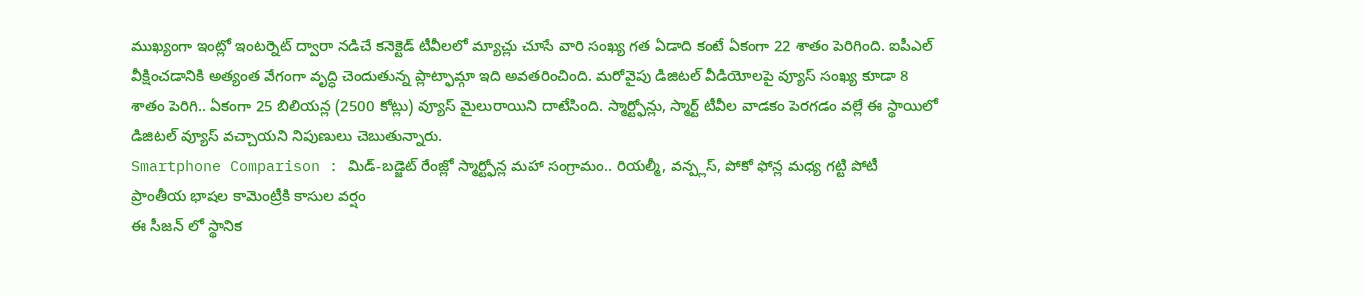ముఖ్యంగా ఇంట్లో ఇంటర్నెట్ ద్వారా నడిచే కనెక్టెడ్ టీవీలలో మ్యాచ్లు చూసే వారి సంఖ్య గత ఏడాది కంటే ఏకంగా 22 శాతం పెరిగింది. ఐపీఎల్ వీక్షించడానికి అత్యంత వేగంగా వృద్ధి చెందుతున్న ప్లాట్ఫామ్గా ఇది అవతరించింది. మరోవైపు డిజిటల్ వీడియోలపై వ్యూస్ సంఖ్య కూడా 8 శాతం పెరిగి.. ఏకంగా 25 బిలియన్ల (2500 కోట్లు) వ్యూస్ మైలురాయిని దాటేసింది. స్మార్ట్ఫోన్లు, స్మార్ట్ టీవీల వాడకం పెరగడం వల్లే ఈ స్థాయిలో డిజిటల్ వ్యూస్ వచ్చాయని నిపుణులు చెబుతున్నారు.
Smartphone Comparison : మిడ్-బడ్జెట్ రేంజ్లో స్మార్ట్ఫోన్ల మహా సంగ్రామం.. రియల్మీ, వన్ప్లస్, పోకో ఫోన్ల మధ్య గట్టి పోటీ
ప్రాంతీయ భాషల కామెంట్రీకి కాసుల వర్షం
ఈ సీజన్ లో స్థానిక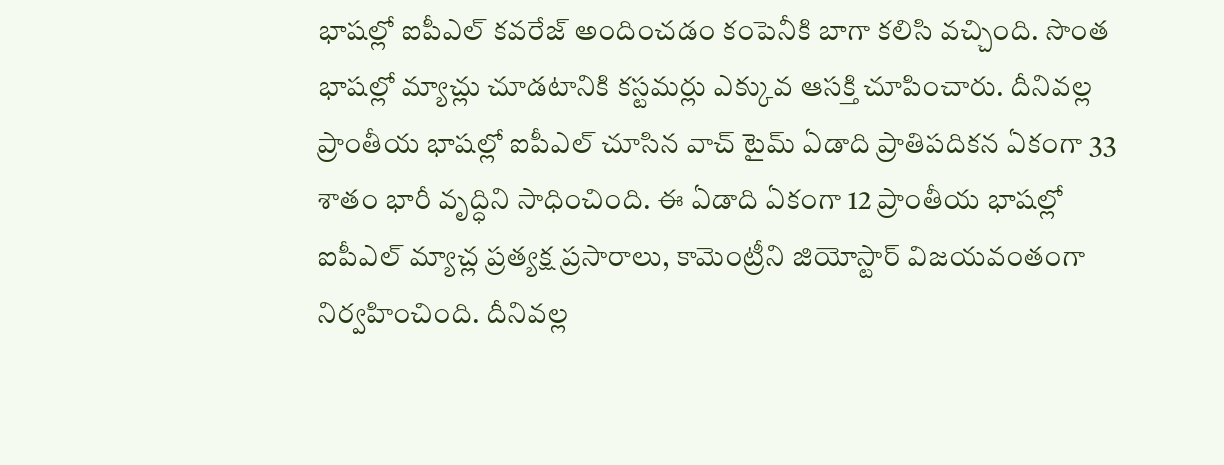భాషల్లో ఐపీఎల్ కవరేజ్ అందించడం కంపెనీకి బాగా కలిసి వచ్చింది. సొంత భాషల్లో మ్యాచ్లు చూడటానికి కస్టమర్లు ఎక్కువ ఆసక్తి చూపించారు. దీనివల్ల ప్రాంతీయ భాషల్లో ఐపీఎల్ చూసిన వాచ్ టైమ్ ఏడాది ప్రాతిపదికన ఏకంగా 33 శాతం భారీ వృద్ధిని సాధించింది. ఈ ఏడాది ఏకంగా 12 ప్రాంతీయ భాషల్లో ఐపీఎల్ మ్యాచ్ల ప్రత్యక్ష ప్రసారాలు, కామెంట్రీని జియోస్టార్ విజయవంతంగా నిర్వహించింది. దీనివల్ల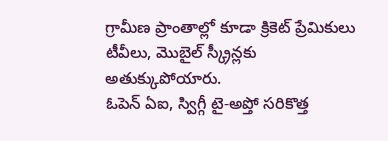గ్రామీణ ప్రాంతాల్లో కూడా క్రికెట్ ప్రేమికులు టీవీలు, మొబైల్ స్క్రీన్లకు అతుక్కుపోయారు.
ఓపెన్ ఏఐ, స్విగ్గీ టై-అప్తో సరికొత్త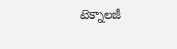టెక్నాలజీ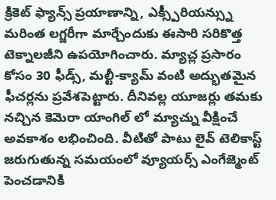క్రికెట్ ఫ్యాన్స్ ప్రయాణాన్ని, ఎక్స్పీరియన్స్ను మరింత లగ్జరీగా మార్చేందుకు ఈసారి సరికొత్త టెక్నాలజీని ఉపయోగించారు. మ్యాచ్ల ప్రసారం కోసం 30 ఫీడ్స్, మల్టీ-క్యామ్ వంటి అద్భుతమైన ఫీచర్లను ప్రవేశపెట్టారు. దీనివల్ల యూజర్లు తమకు నచ్చిన కెమెరా యాంగిల్ లో మ్యాచ్ను వీక్షించే అవకాశం లభించింది. వీటితో పాటు లైవ్ టెలికాస్ట్ జరుగుతున్న సమయంలో వ్యూయర్స్ ఎంగేజ్మెంట్ పెంచడానికి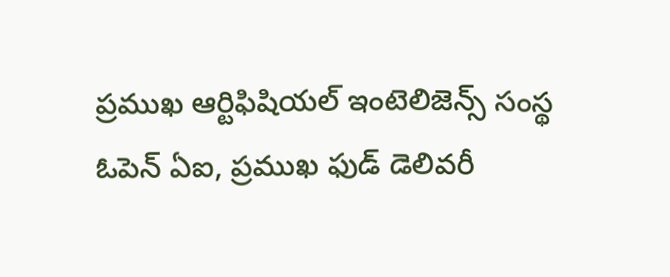ప్రముఖ ఆర్టిఫిషియల్ ఇంటెలిజెన్స్ సంస్థ ఓపెన్ ఏఐ, ప్రముఖ ఫుడ్ డెలివరీ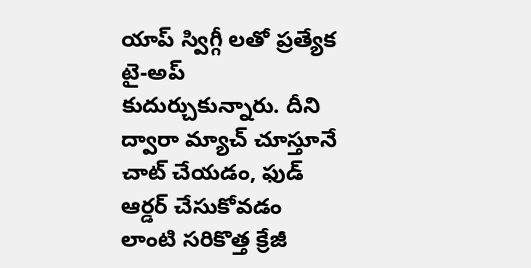యాప్ స్విగ్గీ లతో ప్రత్యేక టై-అప్ కుదుర్చుకున్నారు. దీని ద్వారా మ్యాచ్ చూస్తూనే చాట్ చేయడం, ఫుడ్ ఆర్డర్ చేసుకోవడం లాంటి సరికొత్త క్రేజీ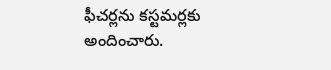ఫీచర్లను కస్టమర్లకు అందించారు.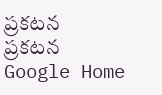ప్రకటన
ప్రకటన
Google Home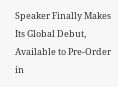Speaker Finally Makes Its Global Debut, Available to Pre-Order in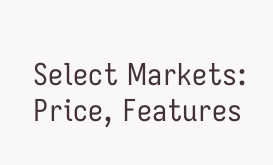Select Markets: Price, Features